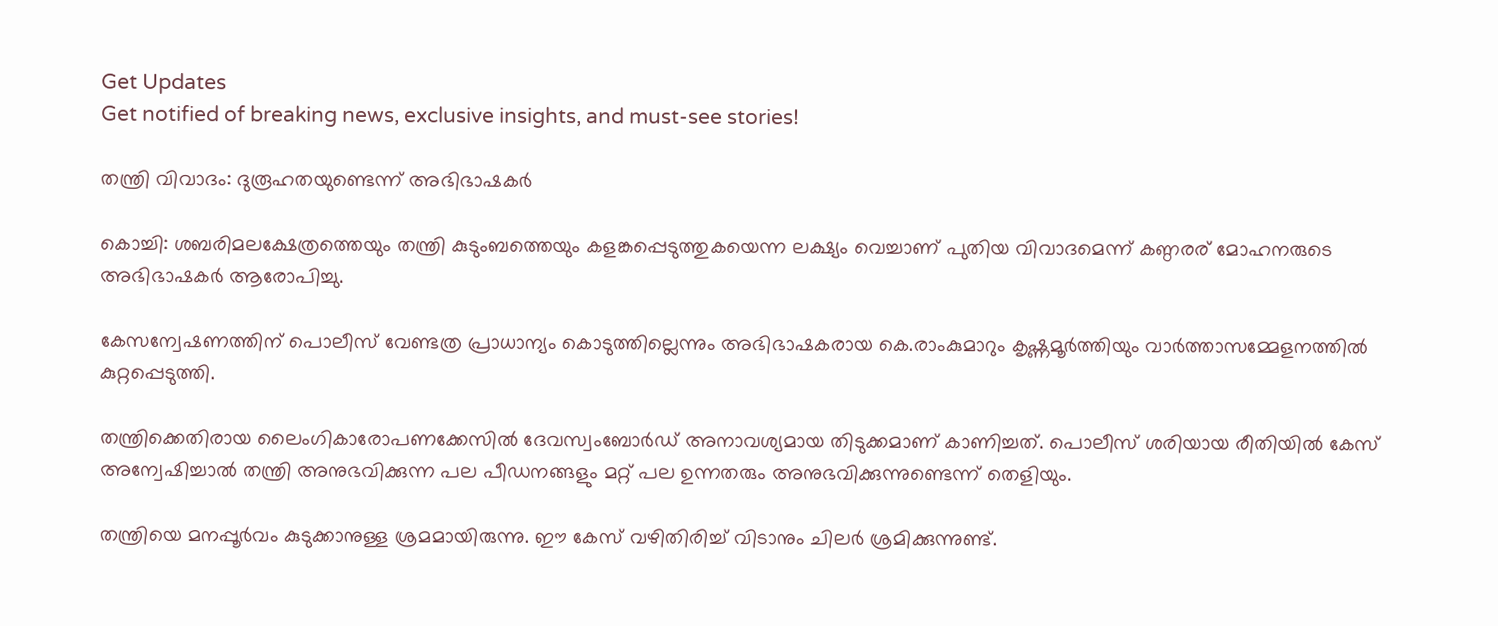Get Updates
Get notified of breaking news, exclusive insights, and must-see stories!

തന്ത്രി വിവാദം: ദുരൂഹതയുണ്ടെന്ന് അഭിഭാഷകര്‍

കൊച്ചി: ശബരിമലക്ഷേത്രത്തെയും തന്ത്രി കുടുംബത്തെയും കളങ്കപ്പെടുത്തുകയെന്ന ലക്ഷ്യം വെച്ചാണ് പുതിയ വിവാദമെന്ന് കണ്ഠരര് മോഹനരുടെ അഭിഭാഷകര്‍ ആരോപിച്ചു.

കേസന്വേഷണത്തിന് പൊലീസ് വേണ്ടത്ര പ്രാധാന്യം കൊടുത്തില്ലെന്നും അഭിഭാഷകരായ കെ.രാംകുമാറും കൃഷ്ണമൂര്‍ത്തിയും വാര്‍ത്താസമ്മേളനത്തില്‍ കുറ്റപ്പെടുത്തി.

തന്ത്രിക്കെതിരായ ലൈംഗികാരോപണക്കേസില്‍ ദേവസ്വംബോര്‍ഡ് അനാവശ്യമായ തിടുക്കമാണ് കാണിച്ചത്. പൊലീസ് ശരിയായ രീതിയില്‍ കേസ് അന്വേഷിച്ചാല്‍ തന്ത്രി അനുഭവിക്കുന്ന പല പീഡനങ്ങളും മറ്റ് പല ഉന്നതരും അനുഭവിക്കുന്നുണ്ടെന്ന് തെളിയും.

തന്ത്രിയെ മനപ്പൂര്‍വം കുടുക്കാനുള്ള ശ്രമമായിരുന്നു. ഈ കേസ് വഴിതിരിച്ച് വിടാനും ചിലര്‍ ശ്രമിക്കുന്നുണ്ട്.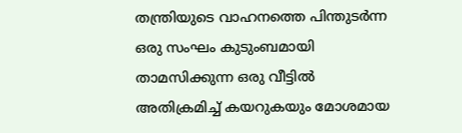തന്ത്രിയുടെ വാഹനത്തെ പിന്തുടര്‍ന്ന ഒരു സംഘം കുടുംബമായി താമസിക്കുന്ന ഒരു വീട്ടില്‍ അതിക്രമിച്ച് കയറുകയും മോശമായ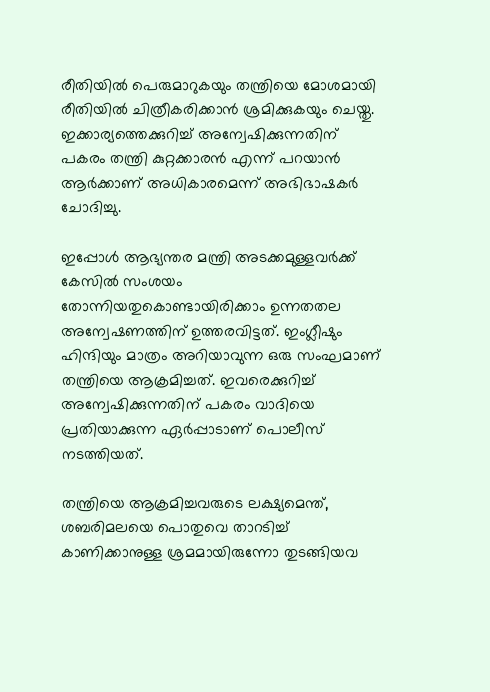രീതിയില്‍ പെരുമാറുകയും തന്ത്രിയെ മോശമായി രീതിയില്‍ ചിത്രീകരിക്കാന്‍ ശ്രമിക്കുകയും ചെയ്തു. ഇക്കാര്യത്തെക്കുറിച്ച് അന്വേഷിക്കുന്നതിന് പകരം തന്ത്രി കുറ്റക്കാരന്‍ എന്ന് പറയാന്‍ ആര്‍ക്കാണ് അധികാരമെന്ന് അഭിഭാഷകര്‍ ചോദിച്ചു.

ഇപ്പോള്‍ ആഭ്യന്തര മന്ത്രി അടക്കമുള്ളവര്‍ക്ക് കേസില്‍ സംശയം തോന്നിയതുകൊണ്ടായിരിക്കാം ഉന്നതതല അന്വേഷണത്തിന് ഉത്തരവിട്ടത്. ഇംഗ്ലീഷും ഹിന്ദിയും മാത്രം അറിയാവുന്ന ഒരു സംഘമാണ് തന്ത്രിയെ ആക്രമിച്ചത്. ഇവരെക്കുറിച്ച് അന്വേഷിക്കുന്നതിന് പകരം വാദിയെ പ്രതിയാക്കുന്ന ഏര്‍പ്പാടാണ് പൊലീസ് നടത്തിയത്.

തന്ത്രിയെ ആക്രമിച്ചവരുടെ ലക്ഷ്യമെന്ത്, ശബരിമലയെ പൊതുവെ താറടിച്ച് കാണിക്കാനുള്ള ശ്രമമായിരുന്നോ തുടങ്ങിയവ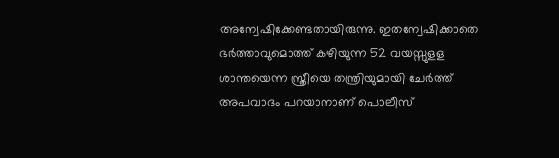അന്വേഷിക്കേണ്ടതായിരുന്നു. ഇതന്വേഷിക്കാതെ ഭര്‍ത്താവുമൊത്ത് കഴിയുന്ന 52 വയസ്സുളള ശാന്തയെന്ന സ്ത്രീയെ തന്ത്രിയുമായി ചേര്‍ത്ത് അപവാദം പറയാനാണ് പൊലീസ്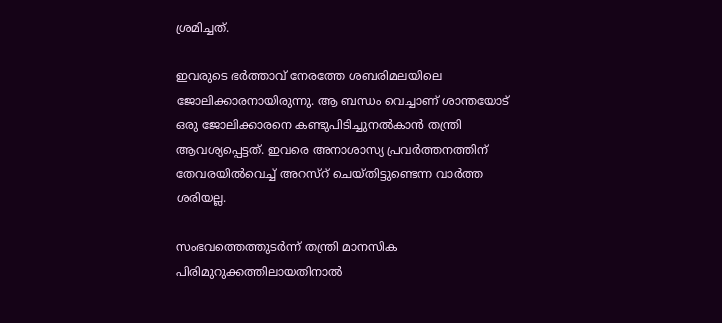ശ്രമിച്ചത്.

ഇവരുടെ ഭര്‍ത്താവ് നേരത്തേ ശബരിമലയിലെ ജോലിക്കാരനായിരുന്നു. ആ ബന്ധം വെച്ചാണ് ശാന്തയോട് ഒരു ജോലിക്കാരനെ കണ്ടുപിടിച്ചുനല്‍കാന്‍ തന്ത്രി ആവശ്യപ്പെട്ടത്. ഇവരെ അനാശാസ്യ പ്രവര്‍ത്തനത്തിന് തേവരയില്‍വെച്ച് അറസ്റ് ചെയ്തിട്ടുണ്ടെന്ന വാര്‍ത്ത ശരിയല്ല.

സംഭവത്തെത്തുടര്‍ന്ന് തന്ത്രി മാനസിക പിരിമുറുക്കത്തിലായതിനാല്‍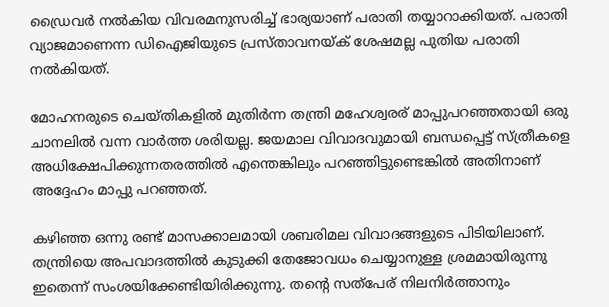ഡ്രൈവര്‍ നല്‍കിയ വിവരമനുസരിച്ച് ഭാര്യയാണ് പരാതി തയ്യാറാക്കിയത്. പരാതി വ്യാജമാണെന്ന ഡിഐജിയുടെ പ്രസ്താവനയ്ക് ശേഷമല്ല പുതിയ പരാതി നല്‍കിയത്.

മോഹനരുടെ ചെയ്തികളില്‍ മുതിര്‍ന്ന തന്ത്രി മഹേശ്വരര് മാപ്പുപറഞ്ഞതായി ഒരു ചാനലില്‍ വന്ന വാര്‍ത്ത ശരിയല്ല. ജയമാല വിവാദവുമായി ബന്ധപ്പെട്ട് സ്ത്രീകളെ അധിക്ഷേപിക്കുന്നതരത്തില്‍ എന്തെങ്കിലും പറഞ്ഞിട്ടുണ്ടെങ്കില്‍ അതിനാണ് അദ്ദേഹം മാപ്പു പറഞ്ഞത്.

കഴിഞ്ഞ ഒന്നു രണ്ട് മാസക്കാലമായി ശബരിമല വിവാദങ്ങളുടെ പിടിയിലാണ്. തന്ത്രിയെ അപവാദത്തില്‍ കുടുക്കി തേജോവധം ചെയ്യാനുള്ള ശ്രമമായിരുന്നു ഇതെന്ന് സംശയിക്കേണ്ടിയിരിക്കുന്നു. തന്റെ സത്പേര് നിലനിര്‍ത്താനും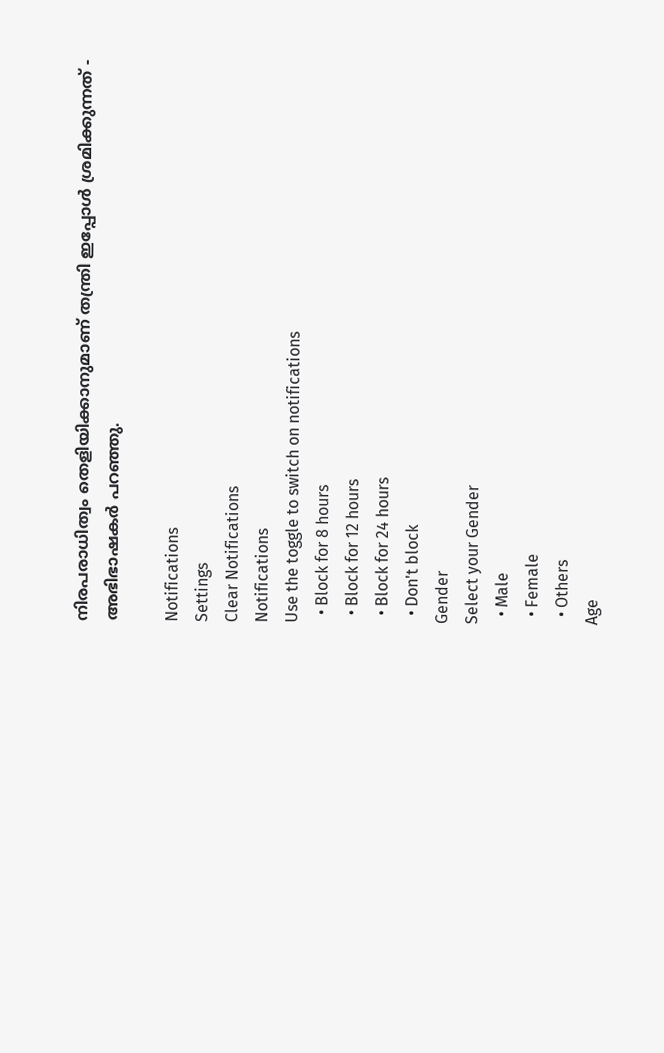നിരപരാധിത്വം തെളിയിക്കാനുമാണ് തന്ത്രി ഇപ്പോള്‍ ശ്രമിക്കുന്നത് - അഭിഭാഷകര്‍ പറഞ്ഞു.

Notifications
Settings
Clear Notifications
Notifications
Use the toggle to switch on notifications
  • Block for 8 hours
  • Block for 12 hours
  • Block for 24 hours
  • Don't block
Gender
Select your Gender
  • Male
  • Female
  • Others
Age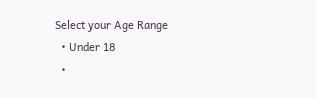Select your Age Range
  • Under 18
  •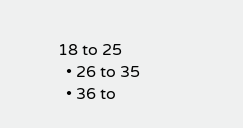18 to 25
  • 26 to 35
  • 36 to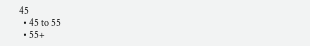45
  • 45 to 55
  • 55+